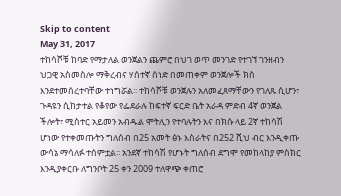Skip to content
May 31, 2017
ተከሳሾቹ ከባድ የማታለል ወንጀልን ጨምሮ በህገ ወጥ መንገድ የተገኘ ገንዘብን ህጋዊ አስመስሎ ማቅረብና ሃሰተኛ ሰነድ በመጠቀም ወንጀሎች ክስ እንደተመሰረተባቸው ተነግሯል፡፡ ተከሳሾቹ ወንጀሉን አለመፈጸማቸውን የገለጹ ሲሆን፣ ጉዳዩን ሲከታተል የቆየው የፌደራሉ ከፍተኛ ፍርድ ቤት አራዳ ምድብ 4ኛ ወንጀል ችሎት፣ ሚስተር አይመን አብዱል ሞትሊን የተባሉትን እና በክሱ ላይ 2ኛ ተከሳሽ ሆነው የተቀመጡትን ግለሰብ በ25 አመት ፅኑ እስራትና በ252 ሺህ ብር እንዲቀጡ ውሳኔ ማሳለፉ ተሰምቷል፡፡ አንደኛ ተከሳሽ የሆኑት ግለሰብ ደግሞ የመከላከያ ምስክር እንዲያቀርቡ ለግንቦት 25 ቀን 2009 ተለዋጭ ቀጠሮ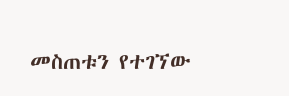መስጠቱን የተገኘው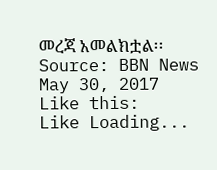መረጃ አመልክቷል፡፡
Source: BBN News May 30, 2017
Like this:
Like Loading...